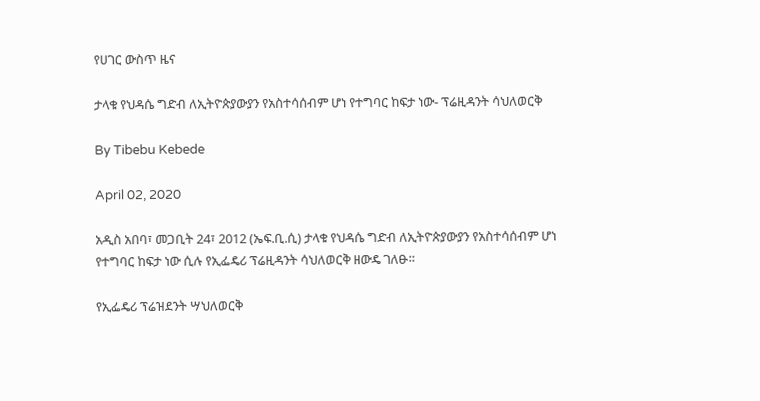የሀገር ውስጥ ዜና

ታላቁ የህዳሴ ግድብ ለኢትዮጵያውያን የአስተሳሰብም ሆነ የተግባር ከፍታ ነው- ፕሬዚዳንት ሳህለወርቅ

By Tibebu Kebede

April 02, 2020

አዲስ አበባ፣ መጋቢት 24፣ 2012 (ኤፍ.ቢ.ሲ) ታላቁ የህዳሴ ግድብ ለኢትዮጵያውያን የአስተሳሰብም ሆነ የተግባር ከፍታ ነው ሲሉ የኢፌዴሪ ፕሬዚዳንት ሳህለወርቅ ዘውዴ ገለፁ።

የኢፌዴሪ ፕሬዝደንት ሣህለወርቅ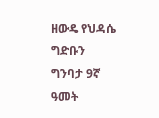ዘውዴ የህዳሴ ግድቡን ግንባታ 9ኛ ዓመት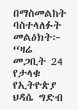በማስመልከት ባስተላለፉት መልዕክት፦ “ዛሬ መጋቢት 24 የታላቁ የኢትዮጵያ ህዳሴ ግድብ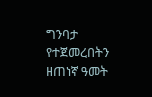ግንባታ የተጀመረበትን ዘጠነኛ ዓመት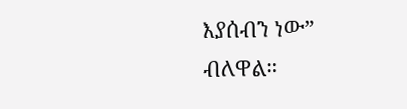እያሰብን ነው” ብለዋል።